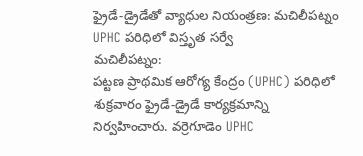ఫ్రైడే-డ్రైడేతో వ్యాధుల నియంత్రణ: మచిలీపట్నం UPHC పరిధిలో విస్తృత సర్వే
మచిలీపట్నం:
పట్టణ ప్రాథమిక ఆరోగ్య కేంద్రం (UPHC) పరిధిలో శుక్రవారం ఫ్రైడే-డ్రైడే కార్యక్రమాన్ని నిర్వహించారు. వర్రెగూడెం UPHC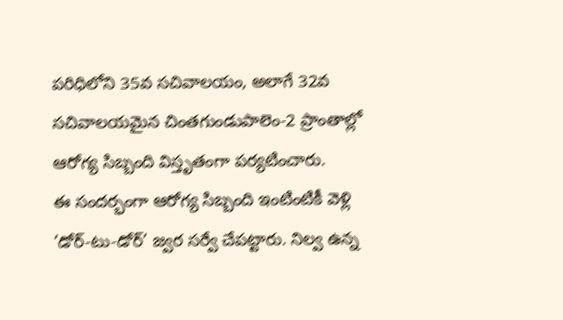పరిధిలోని 35వ సచివాలయం, అలాగే 32వ సచివాలయమైన చింతగుండుపాలెం-2 ప్రాంతాల్లో ఆరోగ్య సిబ్బంది విస్తృతంగా పర్యటించారు.
ఈ సందర్భంగా ఆరోగ్య సిబ్బంది ఇంటింటికీ వెళ్లి ‘డోర్-టు-డోర్’ జ్వర సర్వే చేపట్టారు. నిల్వ ఉన్న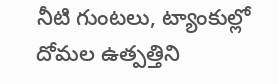నీటి గుంటలు, ట్యాంకుల్లో దోమల ఉత్పత్తిని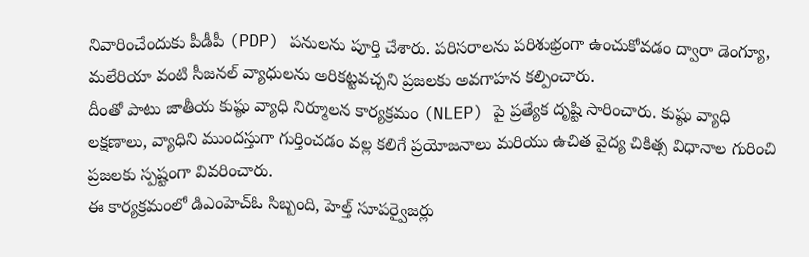నివారించేందుకు పీడీపీ (PDP) పనులను పూర్తి చేశారు. పరిసరాలను పరిశుభ్రంగా ఉంచుకోవడం ద్వారా డెంగ్యూ, మలేరియా వంటి సీజనల్ వ్యాధులను అరికట్టవచ్చని ప్రజలకు అవగాహన కల్పించారు.
దీంతో పాటు జాతీయ కుష్ఠు వ్యాధి నిర్మూలన కార్యక్రమం (NLEP) పై ప్రత్యేక దృష్టి సారించారు. కుష్ఠు వ్యాధి లక్షణాలు, వ్యాధిని ముందస్తుగా గుర్తించడం వల్ల కలిగే ప్రయోజనాలు మరియు ఉచిత వైద్య చికిత్స విధానాల గురించి ప్రజలకు స్పష్టంగా వివరించారు.
ఈ కార్యక్రమంలో డిఎంహెచ్ఓ సిబ్బంది, హెల్త్ సూపర్వైజర్లు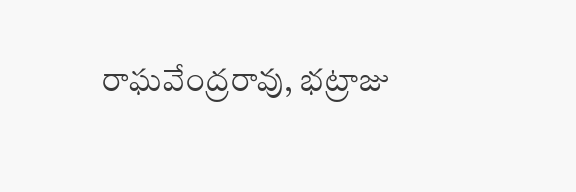రాఘవేంద్రరావు, భట్రాజు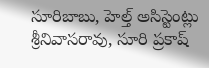సూరిబాబు, హెల్త్ అసిస్టెంట్లు శ్రీనివాసరావు, సూరి ప్రకాష్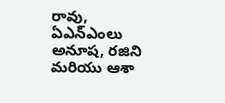రావు, ఏఎన్ఎంలు అనూష, రజిని మరియు ఆశా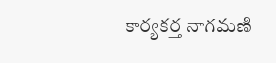కార్యకర్త నాగమణి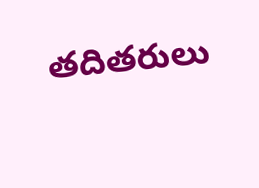తదితరులు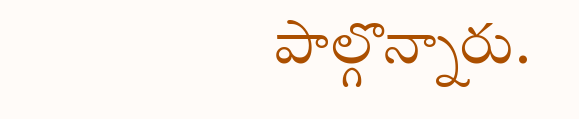పాల్గొన్నారు.